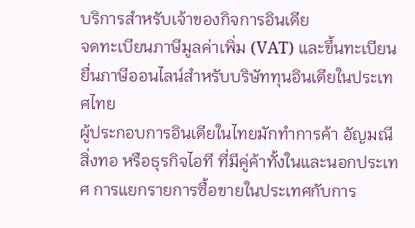บริการสำหรับเจ้าของกิจการอินเดีย
จดทะเบียนภาษีมูลค่าเพิ่ม (VAT) และขึ้นทะเบียนยื่นภาษีออนไลน์สำหรับบริษัททุนอินเดียในประเทศไทย
ผู้ประกอบการอินเดียในไทยมักทำการค้า อัญมณี สิ่งทอ หรือธุรกิจไอที ที่มีคู่ค้าทั้งในและนอกประเทศ การแยกรายการซื้อขายในประเทศกับการ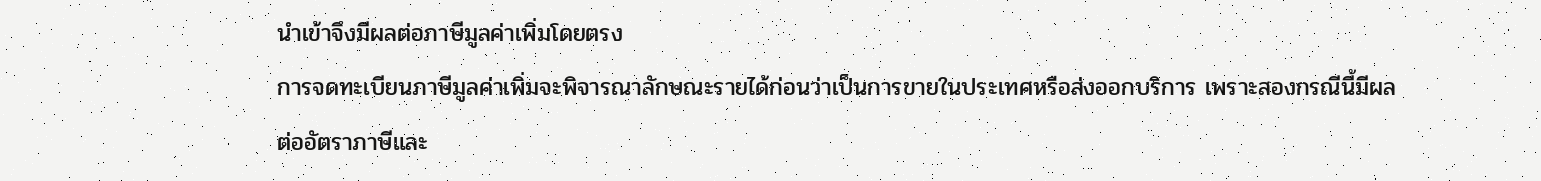นำเข้าจึงมีผลต่อภาษีมูลค่าเพิ่มโดยตรง
การจดทะเบียนภาษีมูลค่าเพิ่มจะพิจารณาลักษณะรายได้ก่อนว่าเป็นการขายในประเทศหรือส่งออกบริการ เพราะสองกรณีนี้มีผลต่ออัตราภาษีและ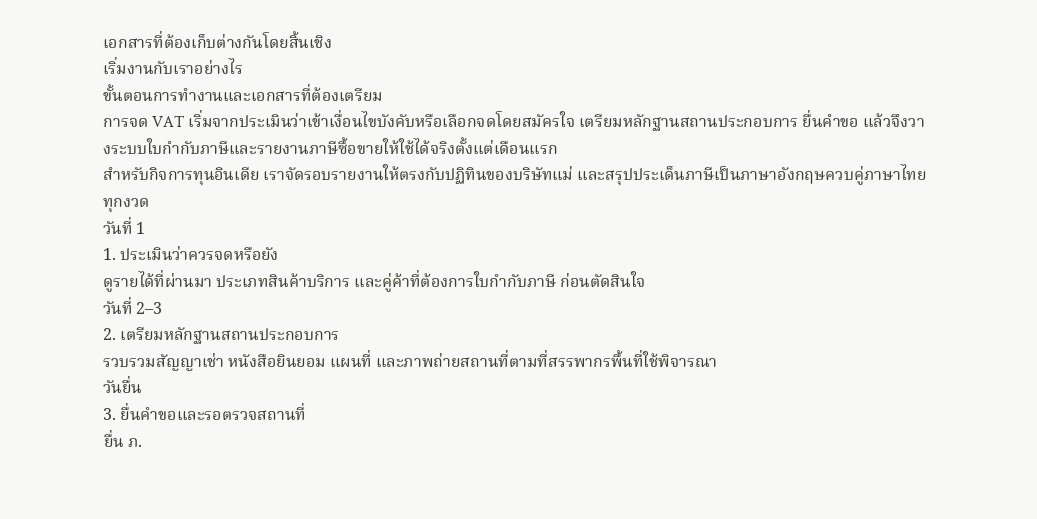เอกสารที่ต้องเก็บต่างกันโดยสิ้นเชิง
เริ่มงานกับเราอย่างไร
ขั้นตอนการทำงานและเอกสารที่ต้องเตรียม
การจด VAT เริ่มจากประเมินว่าเข้าเงื่อนไขบังคับหรือเลือกจดโดยสมัครใจ เตรียมหลักฐานสถานประกอบการ ยื่นคำขอ แล้วจึงวางระบบใบกำกับภาษีและรายงานภาษีซื้อขายให้ใช้ได้จริงตั้งแต่เดือนแรก
สำหรับกิจการทุนอินเดีย เราจัดรอบรายงานให้ตรงกับปฏิทินของบริษัทแม่ และสรุปประเด็นภาษีเป็นภาษาอังกฤษควบคู่ภาษาไทยทุกงวด
วันที่ 1
1. ประเมินว่าควรจดหรือยัง
ดูรายได้ที่ผ่านมา ประเภทสินค้าบริการ และคู่ค้าที่ต้องการใบกำกับภาษี ก่อนตัดสินใจ
วันที่ 2–3
2. เตรียมหลักฐานสถานประกอบการ
รวบรวมสัญญาเช่า หนังสือยินยอม แผนที่ และภาพถ่ายสถานที่ตามที่สรรพากรพื้นที่ใช้พิจารณา
วันยื่น
3. ยื่นคำขอและรอตรวจสถานที่
ยื่น ภ.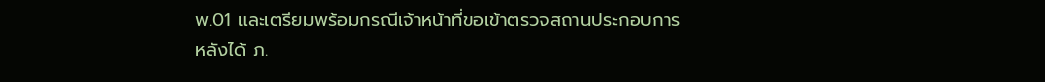พ.01 และเตรียมพร้อมกรณีเจ้าหน้าที่ขอเข้าตรวจสถานประกอบการ
หลังได้ ภ.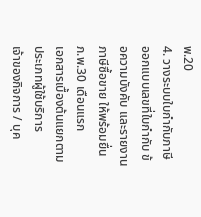พ.20
4. วางระบบใบกำกับภาษี
ออกแบบเลขที่ใบกำกับ ข้อความบังคับ และรายงานภาษีซื้อขาย ให้พร้อมยื่น ภ.พ.30 เดือนแรก
เอกสารเบื้องต้นแยกตามประเภทผู้ใช้บริการ
เจ้าของกิจการ / บุค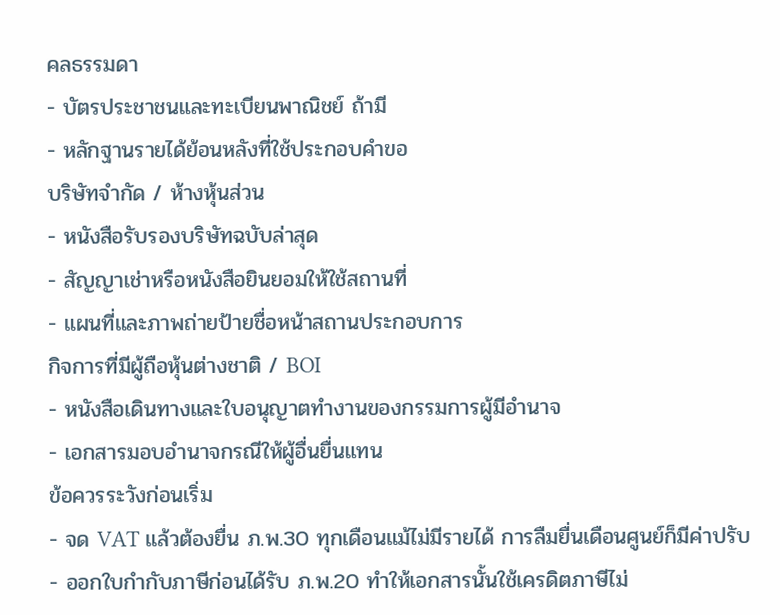คลธรรมดา
- บัตรประชาชนและทะเบียนพาณิชย์ ถ้ามี
- หลักฐานรายได้ย้อนหลังที่ใช้ประกอบคำขอ
บริษัทจำกัด / ห้างหุ้นส่วน
- หนังสือรับรองบริษัทฉบับล่าสุด
- สัญญาเช่าหรือหนังสือยินยอมให้ใช้สถานที่
- แผนที่และภาพถ่ายป้ายชื่อหน้าสถานประกอบการ
กิจการที่มีผู้ถือหุ้นต่างชาติ / BOI
- หนังสือเดินทางและใบอนุญาตทำงานของกรรมการผู้มีอำนาจ
- เอกสารมอบอำนาจกรณีให้ผู้อื่นยื่นแทน
ข้อควรระวังก่อนเริ่ม
- จด VAT แล้วต้องยื่น ภ.พ.30 ทุกเดือนแม้ไม่มีรายได้ การลืมยื่นเดือนศูนย์ก็มีค่าปรับ
- ออกใบกำกับภาษีก่อนได้รับ ภ.พ.20 ทำให้เอกสารนั้นใช้เครดิตภาษีไม่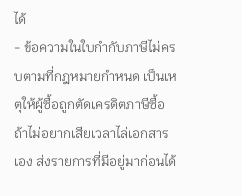ได้
- ข้อความในใบกำกับภาษีไม่ครบตามที่กฎหมายกำหนด เป็นเหตุให้ผู้ซื้อถูกตัดเครดิตภาษีซื้อ
ถ้าไม่อยากเสียเวลาไล่เอกสารเอง ส่งรายการที่มีอยู่มาก่อนได้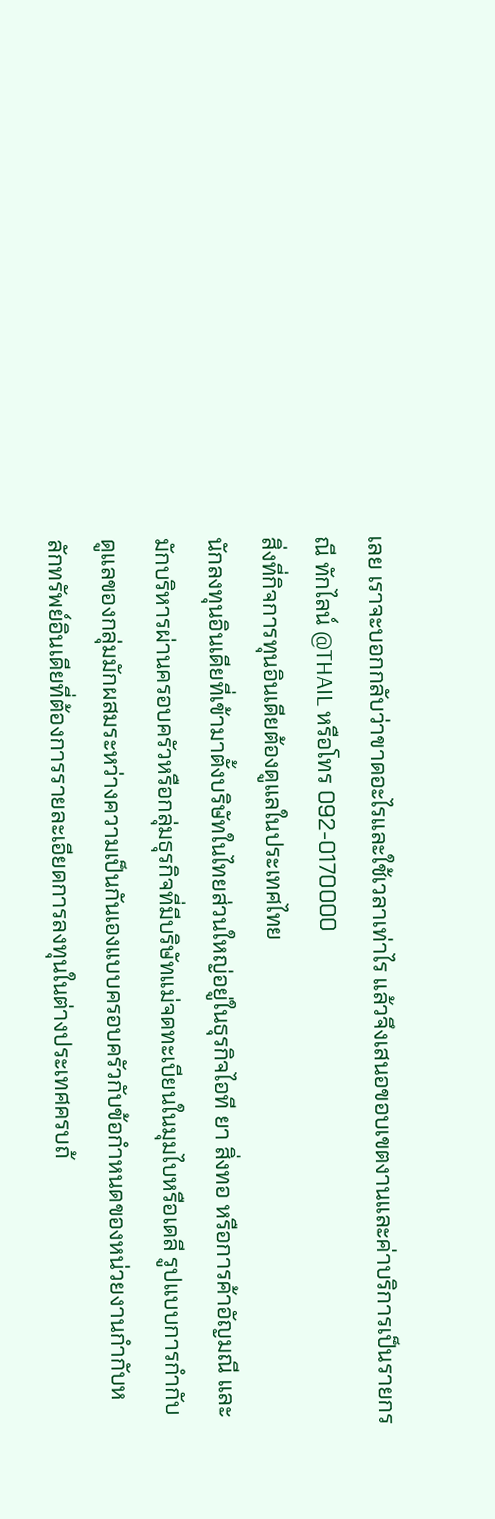เลย เราจะบอกกลับว่าขาดอะไรและใช้เวลาเท่าไร แล้วจึงเสนอขอบเขตงานและค่าบริการเป็นรายกรณี ทักไลน์ @THAIL หรือโทร 092-0170000
สิ่งที่กิจการทุนอินเดียต้องดูแลในประเทศไทย
นักลงทุนอินเดียที่เข้ามาตั้งบริษัทในไทยส่วนใหญ่อยู่ในธุรกิจไอที ยา สิ่งทอ หรือการค้าอัญมณี และมักบริหารผ่านครอบครัวหรือกลุ่มธุรกิจที่มีบริษัทแม่จดทะเบียนในมุมไบหรือเดลี รูปแบบการกำกับดูแลของกลุ่มมักผสมระหว่างความเป็นกันเองแบบครอบครัวกับข้อกำหนดของหน่วยงานกำกับหลักทรัพย์อินเดียที่ต้องการรายละเอียดการลงทุนในต่างประเทศครบถ้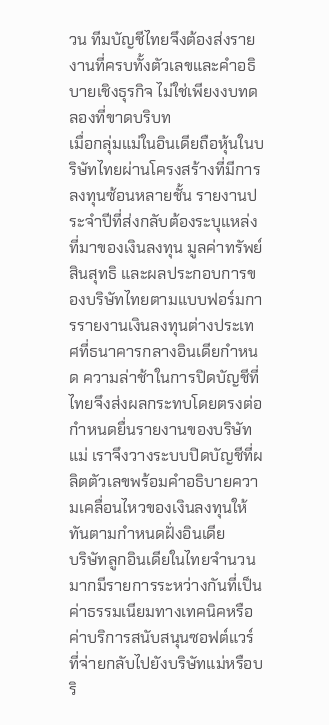วน ทีมบัญชีไทยจึงต้องส่งรายงานที่ครบทั้งตัวเลขและคำอธิบายเชิงธุรกิจ ไม่ใช่เพียงงบทดลองที่ขาดบริบท
เมื่อกลุ่มแม่ในอินเดียถือหุ้นในบริษัทไทยผ่านโครงสร้างที่มีการลงทุนซ้อนหลายชั้น รายงานประจำปีที่ส่งกลับต้องระบุแหล่งที่มาของเงินลงทุน มูลค่าทรัพย์สินสุทธิ และผลประกอบการของบริษัทไทยตามแบบฟอร์มการรายงานเงินลงทุนต่างประเทศที่ธนาคารกลางอินเดียกำหนด ความล่าช้าในการปิดบัญชีที่ไทยจึงส่งผลกระทบโดยตรงต่อกำหนดยื่นรายงานของบริษัทแม่ เราจึงวางระบบปิดบัญชีที่ผลิตตัวเลขพร้อมคำอธิบายความเคลื่อนไหวของเงินลงทุนให้ทันตามกำหนดฝั่งอินเดีย
บริษัทลูกอินเดียในไทยจำนวนมากมีรายการระหว่างกันที่เป็นค่าธรรมเนียมทางเทคนิคหรือค่าบริการสนับสนุนซอฟต์แวร์ที่จ่ายกลับไปยังบริษัทแม่หรือบริ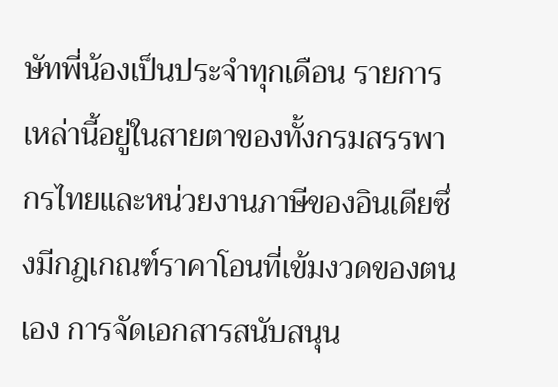ษัทพี่น้องเป็นประจำทุกเดือน รายการเหล่านี้อยู่ในสายตาของทั้งกรมสรรพากรไทยและหน่วยงานภาษีของอินเดียซึ่งมีกฎเกณฑ์ราคาโอนที่เข้มงวดของตนเอง การจัดเอกสารสนับสนุน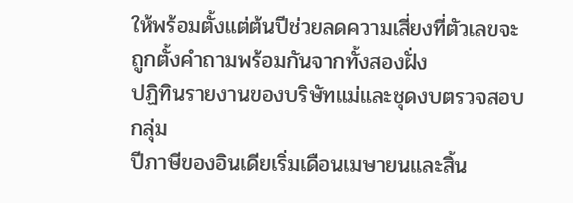ให้พร้อมตั้งแต่ต้นปีช่วยลดความเสี่ยงที่ตัวเลขจะถูกตั้งคำถามพร้อมกันจากทั้งสองฝั่ง
ปฏิทินรายงานของบริษัทแม่และชุดงบตรวจสอบกลุ่ม
ปีภาษีของอินเดียเริ่มเดือนเมษายนและสิ้น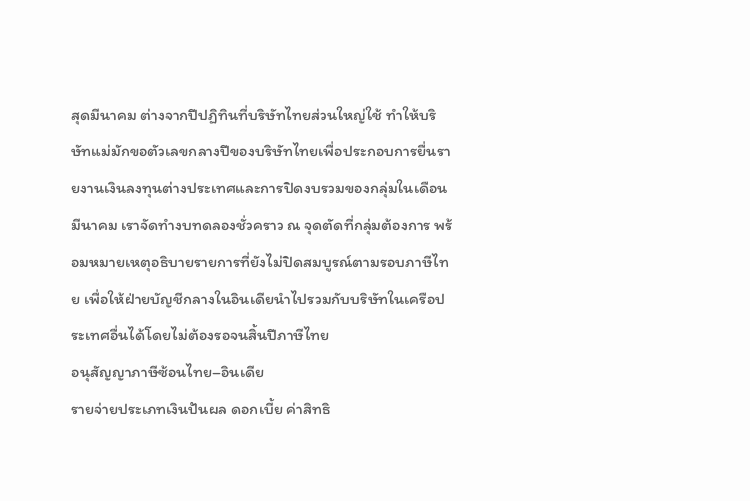สุดมีนาคม ต่างจากปีปฏิทินที่บริษัทไทยส่วนใหญ่ใช้ ทำให้บริษัทแม่มักขอตัวเลขกลางปีของบริษัทไทยเพื่อประกอบการยื่นรายงานเงินลงทุนต่างประเทศและการปิดงบรวมของกลุ่มในเดือนมีนาคม เราจัดทำงบทดลองชั่วคราว ณ จุดตัดที่กลุ่มต้องการ พร้อมหมายเหตุอธิบายรายการที่ยังไม่ปิดสมบูรณ์ตามรอบภาษีไทย เพื่อให้ฝ่ายบัญชีกลางในอินเดียนำไปรวมกับบริษัทในเครือประเทศอื่นได้โดยไม่ต้องรอจนสิ้นปีภาษีไทย
อนุสัญญาภาษีซ้อนไทย–อินเดีย
รายจ่ายประเภทเงินปันผล ดอกเบี้ย ค่าสิทธิ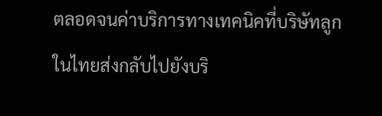ตลอดจนค่าบริการทางเทคนิคที่บริษัทลูกในไทยส่งกลับไปยังบริ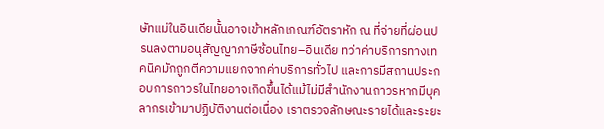ษัทแม่ในอินเดียนั้นอาจเข้าหลักเกณฑ์อัตราหัก ณ ที่จ่ายที่ผ่อนปรนลงตามอนุสัญญาภาษีซ้อนไทย–อินเดีย ทว่าค่าบริการทางเทคนิคมักถูกตีความแยกจากค่าบริการทั่วไป และการมีสถานประกอบการถาวรในไทยอาจเกิดขึ้นได้แม้ไม่มีสำนักงานถาวรหากมีบุคลากรเข้ามาปฏิบัติงานต่อเนื่อง เราตรวจลักษณะรายได้และระยะ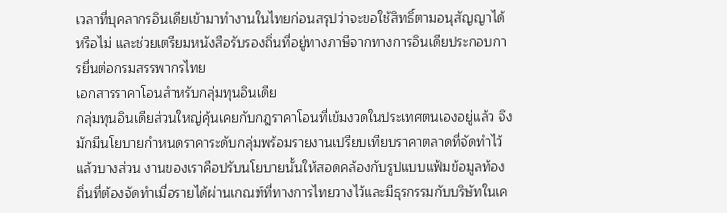เวลาที่บุคลากรอินเดียเข้ามาทำงานในไทยก่อนสรุปว่าจะขอใช้สิทธิ์ตามอนุสัญญาได้หรือไม่ และช่วยเตรียมหนังสือรับรองถิ่นที่อยู่ทางภาษีจากทางการอินเดียประกอบการยื่นต่อกรมสรรพากรไทย
เอกสารราคาโอนสำหรับกลุ่มทุนอินเดีย
กลุ่มทุนอินเดียส่วนใหญ่คุ้นเคยกับกฎราคาโอนที่เข้มงวดในประเทศตนเองอยู่แล้ว จึงมักมีนโยบายกำหนดราคาระดับกลุ่มพร้อมรายงานเปรียบเทียบราคาตลาดที่จัดทำไว้แล้วบางส่วน งานของเราคือปรับนโยบายนั้นให้สอดคล้องกับรูปแบบแฟ้มข้อมูลท้องถิ่นที่ต้องจัดทำเมื่อรายได้ผ่านเกณฑ์ที่ทางการไทยวางไว้และมีธุรกรรมกับบริษัทในเค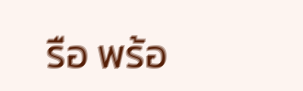รือ พร้อ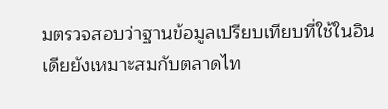มตรวจสอบว่าฐานข้อมูลเปรียบเทียบที่ใช้ในอินเดียยังเหมาะสมกับตลาดไท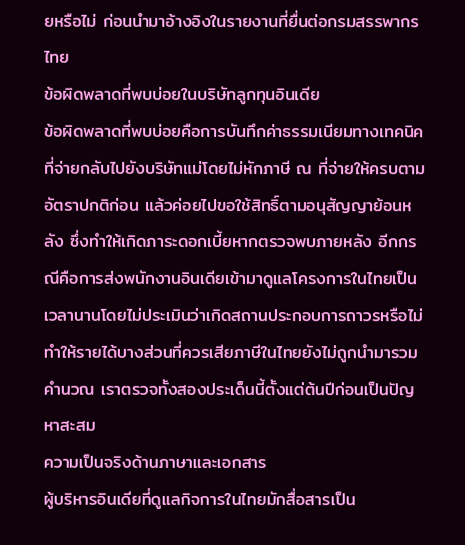ยหรือไม่ ก่อนนำมาอ้างอิงในรายงานที่ยื่นต่อกรมสรรพากรไทย
ข้อผิดพลาดที่พบบ่อยในบริษัทลูกทุนอินเดีย
ข้อผิดพลาดที่พบบ่อยคือการบันทึกค่าธรรมเนียมทางเทคนิคที่จ่ายกลับไปยังบริษัทแม่โดยไม่หักภาษี ณ ที่จ่ายให้ครบตามอัตราปกติก่อน แล้วค่อยไปขอใช้สิทธิ์ตามอนุสัญญาย้อนหลัง ซึ่งทำให้เกิดภาระดอกเบี้ยหากตรวจพบภายหลัง อีกกรณีคือการส่งพนักงานอินเดียเข้ามาดูแลโครงการในไทยเป็นเวลานานโดยไม่ประเมินว่าเกิดสถานประกอบการถาวรหรือไม่ ทำให้รายได้บางส่วนที่ควรเสียภาษีในไทยยังไม่ถูกนำมารวมคำนวณ เราตรวจทั้งสองประเด็นนี้ตั้งแต่ต้นปีก่อนเป็นปัญหาสะสม
ความเป็นจริงด้านภาษาและเอกสาร
ผู้บริหารอินเดียที่ดูแลกิจการในไทยมักสื่อสารเป็น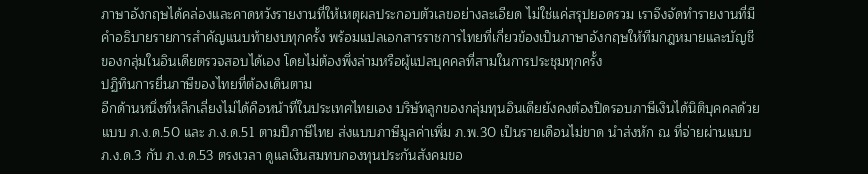ภาษาอังกฤษได้คล่องและคาดหวังรายงานที่ให้เหตุผลประกอบตัวเลขอย่างละเอียด ไม่ใช่แค่สรุปยอดรวม เราจึงจัดทำรายงานที่มีคำอธิบายรายการสำคัญแนบท้ายงบทุกครั้ง พร้อมแปลเอกสารราชการไทยที่เกี่ยวข้องเป็นภาษาอังกฤษให้ทีมกฎหมายและบัญชีของกลุ่มในอินเดียตรวจสอบได้เอง โดยไม่ต้องพึ่งล่ามหรือผู้แปลบุคคลที่สามในการประชุมทุกครั้ง
ปฏิทินการยื่นภาษีของไทยที่ต้องเดินตาม
อีกด้านหนึ่งที่หลีกเลี่ยงไม่ได้คือหน้าที่ในประเทศไทยเอง บริษัทลูกของกลุ่มทุนอินเดียยังคงต้องปิดรอบภาษีเงินได้นิติบุคคลด้วยแบบ ภ.ง.ด.50 และ ภ.ง.ด.51 ตามปีภาษีไทย ส่งแบบภาษีมูลค่าเพิ่ม ภ.พ.30 เป็นรายเดือนไม่ขาด นำส่งหัก ณ ที่จ่ายผ่านแบบ ภ.ง.ด.3 กับ ภ.ง.ด.53 ตรงเวลา ดูแลเงินสมทบกองทุนประกันสังคมขอ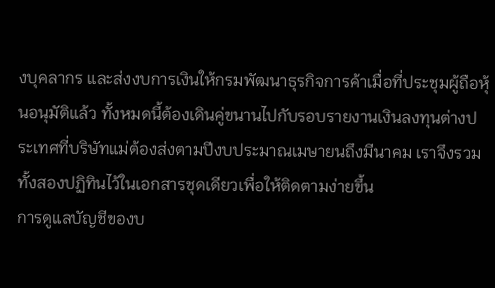งบุคลากร และส่งงบการเงินให้กรมพัฒนาธุรกิจการค้าเมื่อที่ประชุมผู้ถือหุ้นอนุมัติแล้ว ทั้งหมดนี้ต้องเดินคู่ขนานไปกับรอบรายงานเงินลงทุนต่างประเทศที่บริษัทแม่ต้องส่งตามปีงบประมาณเมษายนถึงมีนาคม เราจึงรวมทั้งสองปฏิทินไว้ในเอกสารชุดเดียวเพื่อให้ติดตามง่ายขึ้น
การดูแลบัญชีของบ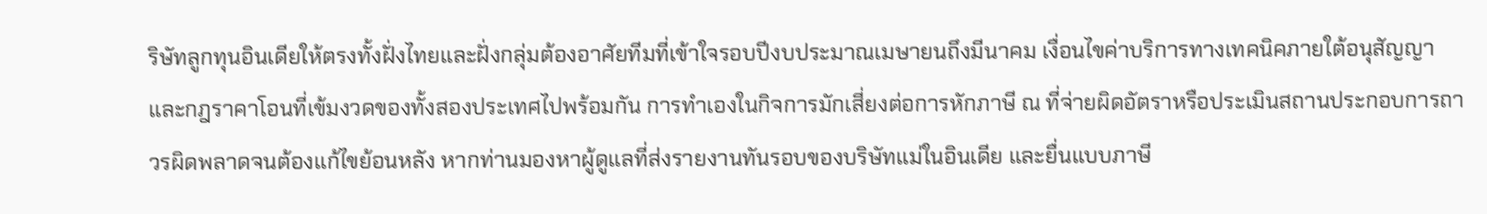ริษัทลูกทุนอินเดียให้ตรงทั้งฝั่งไทยและฝั่งกลุ่มต้องอาศัยทีมที่เข้าใจรอบปีงบประมาณเมษายนถึงมีนาคม เงื่อนไขค่าบริการทางเทคนิคภายใต้อนุสัญญา และกฎราคาโอนที่เข้มงวดของทั้งสองประเทศไปพร้อมกัน การทำเองในกิจการมักเสี่ยงต่อการหักภาษี ณ ที่จ่ายผิดอัตราหรือประเมินสถานประกอบการถาวรผิดพลาดจนต้องแก้ไขย้อนหลัง หากท่านมองหาผู้ดูแลที่ส่งรายงานทันรอบของบริษัทแม่ในอินเดีย และยื่นแบบภาษี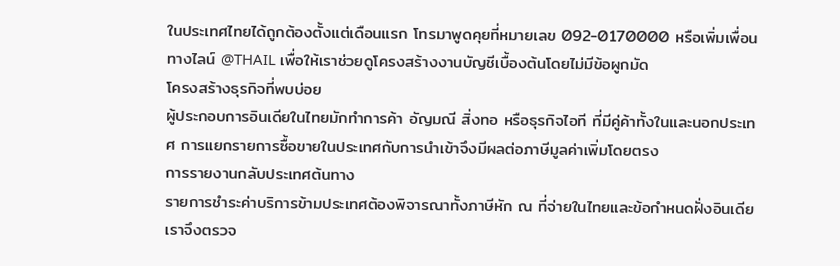ในประเทศไทยได้ถูกต้องตั้งแต่เดือนแรก โทรมาพูดคุยที่หมายเลข 092-0170000 หรือเพิ่มเพื่อนทางไลน์ @THAIL เพื่อให้เราช่วยดูโครงสร้างงานบัญชีเบื้องต้นโดยไม่มีข้อผูกมัด
โครงสร้างธุรกิจที่พบบ่อย
ผู้ประกอบการอินเดียในไทยมักทำการค้า อัญมณี สิ่งทอ หรือธุรกิจไอที ที่มีคู่ค้าทั้งในและนอกประเทศ การแยกรายการซื้อขายในประเทศกับการนำเข้าจึงมีผลต่อภาษีมูลค่าเพิ่มโดยตรง
การรายงานกลับประเทศต้นทาง
รายการชำระค่าบริการข้ามประเทศต้องพิจารณาทั้งภาษีหัก ณ ที่จ่ายในไทยและข้อกำหนดฝั่งอินเดีย เราจึงตรวจ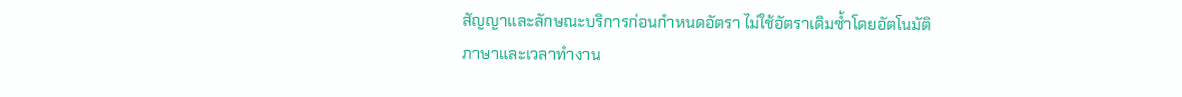สัญญาและลักษณะบริการก่อนกำหนดอัตรา ไม่ใช้อัตราเดิมซ้ำโดยอัตโนมัติ
ภาษาและเวลาทำงาน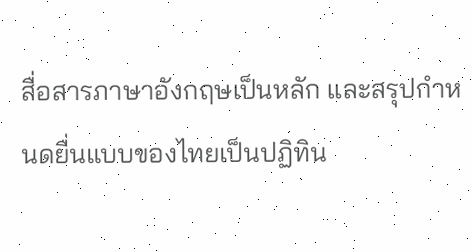สื่อสารภาษาอังกฤษเป็นหลัก และสรุปกำหนดยื่นแบบของไทยเป็นปฏิทิน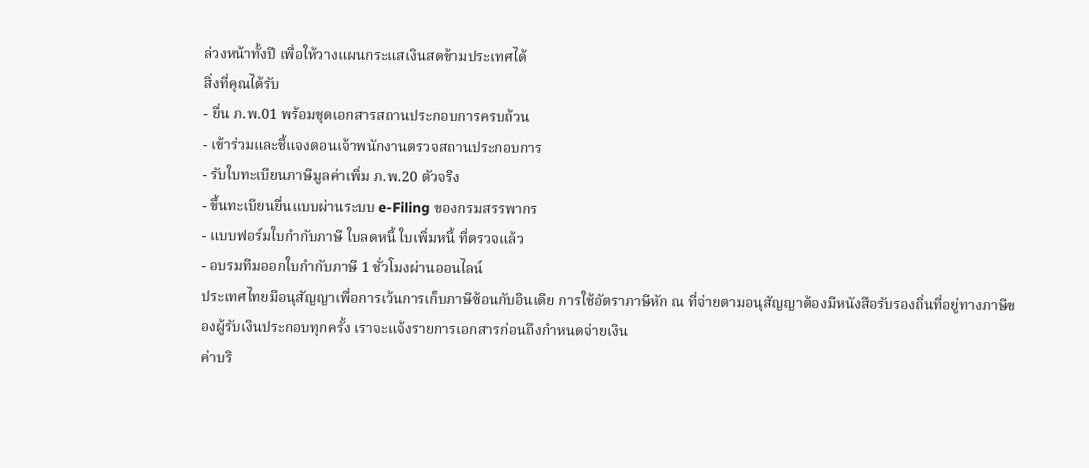ล่วงหน้าทั้งปี เพื่อให้วางแผนกระแสเงินสดข้ามประเทศได้
สิ่งที่คุณได้รับ
- ยื่น ภ.พ.01 พร้อมชุดเอกสารสถานประกอบการครบถ้วน
- เข้าร่วมและชี้แจงตอนเจ้าพนักงานตรวจสถานประกอบการ
- รับใบทะเบียนภาษีมูลค่าเพิ่ม ภ.พ.20 ตัวจริง
- ขึ้นทะเบียนยื่นแบบผ่านระบบ e-Filing ของกรมสรรพากร
- แบบฟอร์มใบกำกับภาษี ใบลดหนี้ ใบเพิ่มหนี้ ที่ตรวจแล้ว
- อบรมทีมออกใบกำกับภาษี 1 ชั่วโมงผ่านออนไลน์
ประเทศไทยมีอนุสัญญาเพื่อการเว้นการเก็บภาษีซ้อนกับอินเดีย การใช้อัตราภาษีหัก ณ ที่จ่ายตามอนุสัญญาต้องมีหนังสือรับรองถิ่นที่อยู่ทางภาษีของผู้รับเงินประกอบทุกครั้ง เราจะแจ้งรายการเอกสารก่อนถึงกำหนดจ่ายเงิน
ค่าบริ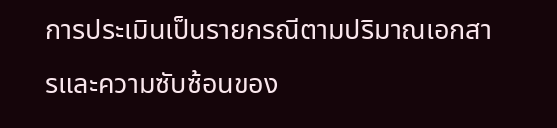การประเมินเป็นรายกรณีตามปริมาณเอกสารและความซับซ้อนของ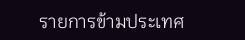รายการข้ามประเทศ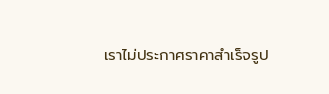เราไม่ประกาศราคาสำเร็จรูป